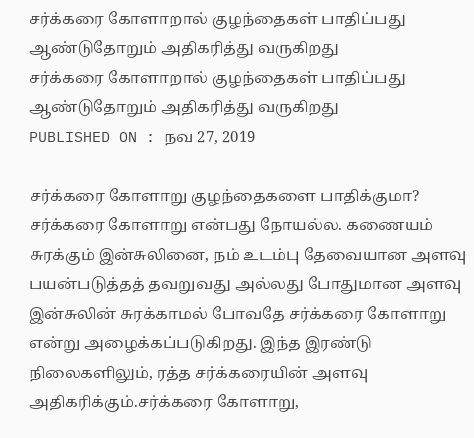சர்க்கரை கோளாறால் குழந்தைகள் பாதிப்பது ஆண்டுதோறும் அதிகரித்து வருகிறது
சர்க்கரை கோளாறால் குழந்தைகள் பாதிப்பது ஆண்டுதோறும் அதிகரித்து வருகிறது
PUBLISHED ON : நவ 27, 2019

சர்க்கரை கோளாறு குழந்தைகளை பாதிக்குமா?
சர்க்கரை கோளாறு என்பது நோயல்ல. கணையம் சுரக்கும் இன்சுலினை, நம் உடம்பு தேவையான அளவு பயன்படுத்தத் தவறுவது அல்லது போதுமான அளவு இன்சுலின் சுரக்காமல் போவதே சர்க்கரை கோளாறு என்று அழைக்கப்படுகிறது. இந்த இரண்டு நிலைகளிலும், ரத்த சர்க்கரையின் அளவு அதிகரிக்கும்.சர்க்கரை கோளாறு,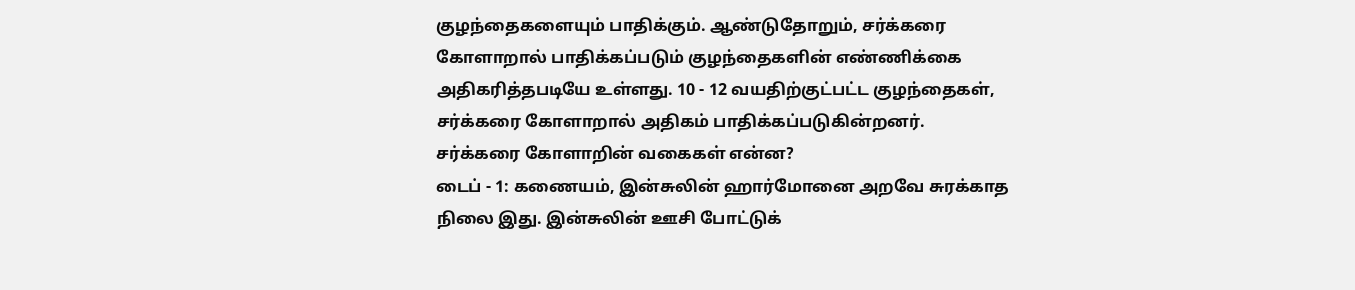குழந்தைகளையும் பாதிக்கும். ஆண்டுதோறும், சர்க்கரை கோளாறால் பாதிக்கப்படும் குழந்தைகளின் எண்ணிக்கை அதிகரித்தபடியே உள்ளது. 10 - 12 வயதிற்குட்பட்ட குழந்தைகள், சர்க்கரை கோளாறால் அதிகம் பாதிக்கப்படுகின்றனர்.
சர்க்கரை கோளாறின் வகைகள் என்ன?
டைப் - 1: கணையம், இன்சுலின் ஹார்மோனை அறவே சுரக்காத நிலை இது. இன்சுலின் ஊசி போட்டுக்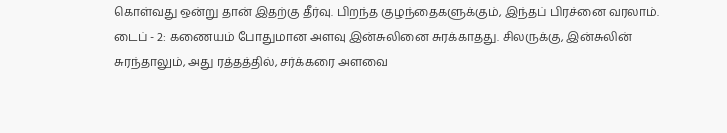கொள்வது ஒன்று தான் இதற்கு தீர்வு. பிறந்த குழந்தைகளுக்கும், இந்தப் பிரச்னை வரலாம்.
டைப் - 2: கணையம் போதுமான அளவு இன்சுலினை சுரக்காதது. சிலருக்கு, இன்சுலின் சுரந்தாலும், அது ரத்தத்தில், சர்க்கரை அளவை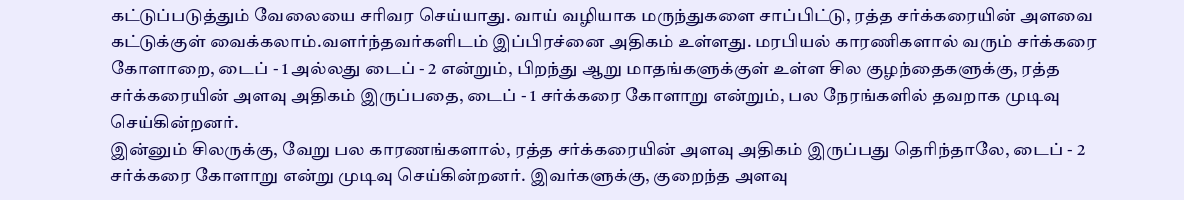கட்டுப்படுத்தும் வேலையை சரிவர செய்யாது. வாய் வழியாக மருந்துகளை சாப்பிட்டு, ரத்த சர்க்கரையின் அளவை கட்டுக்குள் வைக்கலாம்.வளர்ந்தவர்களிடம் இப்பிரச்னை அதிகம் உள்ளது. மரபியல் காரணிகளால் வரும் சர்க்கரை கோளாறை, டைப் - 1 அல்லது டைப் - 2 என்றும், பிறந்து ஆறு மாதங்களுக்குள் உள்ள சில குழந்தைகளுக்கு, ரத்த சர்க்கரையின் அளவு அதிகம் இருப்பதை, டைப் - 1 சர்க்கரை கோளாறு என்றும், பல நேரங்களில் தவறாக முடிவு செய்கின்றனர்.
இன்னும் சிலருக்கு, வேறு பல காரணங்களால், ரத்த சர்க்கரையின் அளவு அதிகம் இருப்பது தெரிந்தாலே, டைப் - 2 சர்க்கரை கோளாறு என்று முடிவு செய்கின்றனர். இவர்களுக்கு, குறைந்த அளவு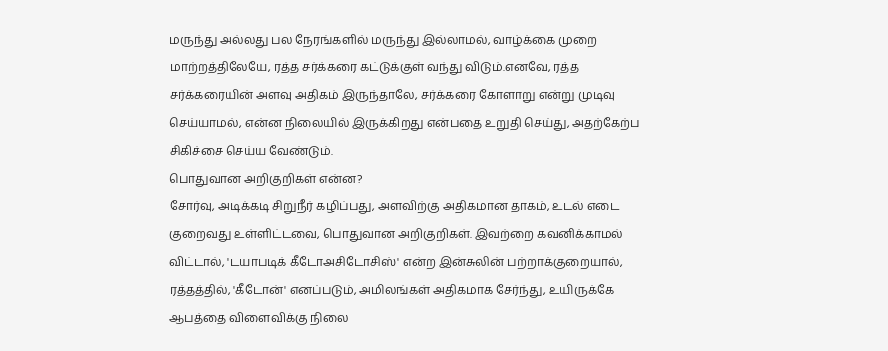மருந்து அல்லது பல நேரங்களில் மருந்து இல்லாமல், வாழ்க்கை முறை மாற்றத்திலேயே, ரத்த சர்க்கரை கட்டுக்குள் வந்து விடும்.எனவே, ரத்த சர்க்கரையின் அளவு அதிகம் இருந்தாலே, சர்க்கரை கோளாறு என்று முடிவு செய்யாமல், என்ன நிலையில் இருக்கிறது என்பதை உறுதி செய்து, அதற்கேற்ப சிகிச்சை செய்ய வேண்டும்.
பொதுவான அறிகுறிகள் என்ன?
சோர்வு, அடிக்கடி சிறுநீர் கழிப்பது, அளவிற்கு அதிகமான தாகம், உடல் எடை குறைவது உள்ளிட்டவை, பொதுவான அறிகுறிகள். இவற்றை கவனிக்காமல் விட்டால், 'டயாபடிக் கீடோஅசிடோசிஸ்' என்ற இன்சுலின் பற்றாக்குறையால், ரத்தத்தில், 'கீடோன்' எனப்படும், அமிலங்கள் அதிகமாக சேர்ந்து, உயிருக்கே ஆபத்தை விளைவிக்கு நிலை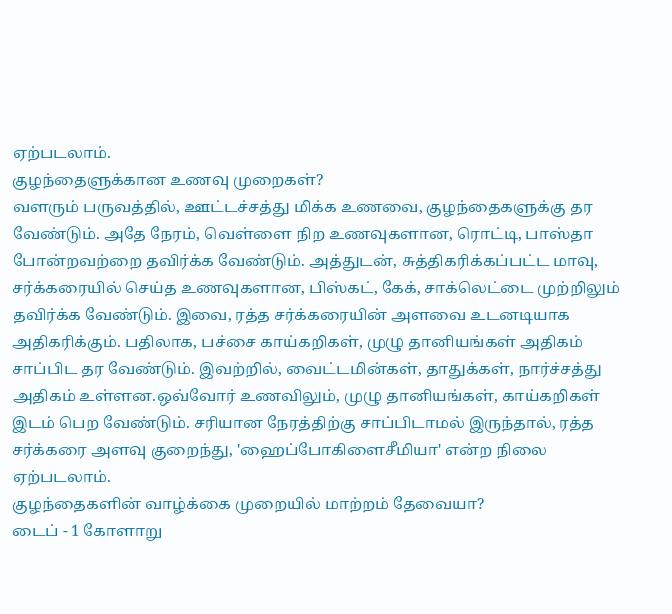ஏற்படலாம்.
குழந்தைளுக்கான உணவு முறைகள்?
வளரும் பருவத்தில், ஊட்டச்சத்து மிக்க உணவை, குழந்தைகளுக்கு தர வேண்டும். அதே நேரம், வெள்ளை நிற உணவுகளான, ரொட்டி, பாஸ்தா போன்றவற்றை தவிர்க்க வேண்டும். அத்துடன், சுத்திகரிக்கப்பட்ட மாவு, சர்க்கரையில் செய்த உணவுகளான, பிஸ்கட், கேக், சாக்லெட்டை முற்றிலும் தவிர்க்க வேண்டும். இவை, ரத்த சர்க்கரையின் அளவை உடனடியாக அதிகரிக்கும். பதிலாக, பச்சை காய்கறிகள், முழு தானியங்கள் அதிகம் சாப்பிட தர வேண்டும். இவற்றில், வைட்டமின்கள், தாதுக்கள், நார்ச்சத்து அதிகம் உள்ளன.ஒவ்வோர் உணவிலும், முழு தானியங்கள், காய்கறிகள் இடம் பெற வேண்டும். சரியான நேரத்திற்கு சாப்பிடாமல் இருந்தால், ரத்த சர்க்கரை அளவு குறைந்து, 'ஹைப்போகிளைசீமியா' என்ற நிலை ஏற்படலாம்.
குழந்தைகளின் வாழ்க்கை முறையில் மாற்றம் தேவையா?
டைப் - 1 கோளாறு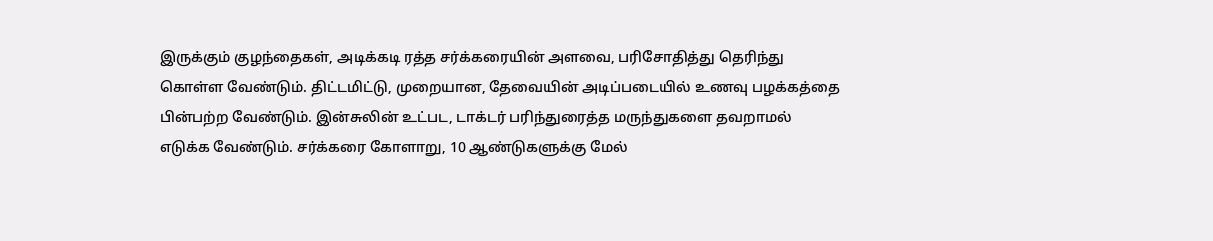இருக்கும் குழந்தைகள், அடிக்கடி ரத்த சர்க்கரையின் அளவை, பரிசோதித்து தெரிந்து கொள்ள வேண்டும். திட்டமிட்டு, முறையான, தேவையின் அடிப்படையில் உணவு பழக்கத்தை பின்பற்ற வேண்டும். இன்சுலின் உட்பட, டாக்டர் பரிந்துரைத்த மருந்துகளை தவறாமல் எடுக்க வேண்டும். சர்க்கரை கோளாறு, 10 ஆண்டுகளுக்கு மேல்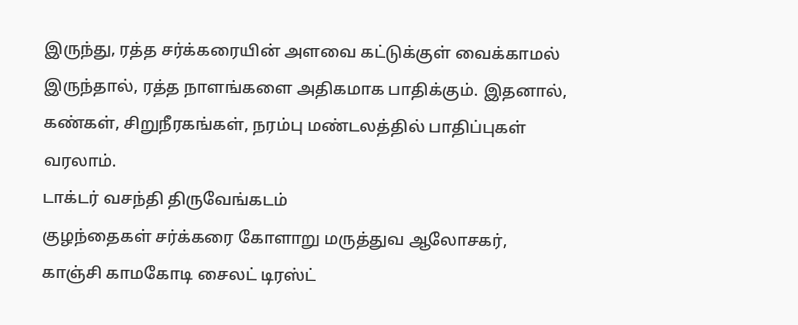இருந்து, ரத்த சர்க்கரையின் அளவை கட்டுக்குள் வைக்காமல் இருந்தால், ரத்த நாளங்களை அதிகமாக பாதிக்கும். இதனால், கண்கள், சிறுநீரகங்கள், நரம்பு மண்டலத்தில் பாதிப்புகள் வரலாம்.
டாக்டர் வசந்தி திருவேங்கடம்
குழந்தைகள் சர்க்கரை கோளாறு மருத்துவ ஆலோசகர்,
காஞ்சி காமகோடி சைலட் டிரஸ்ட்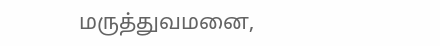மருத்துவமனை,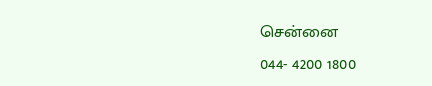சென்னை
044- 4200 1800